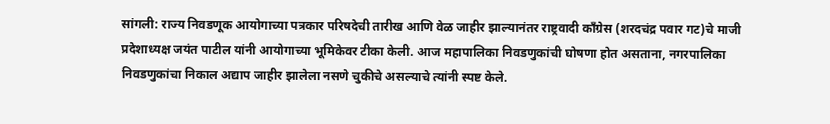सांगली: राज्य निवडणूक आयोगाच्या पत्रकार परिषदेची तारीख आणि वेळ जाहीर झाल्यानंतर राष्ट्रवादी काँग्रेस (शरदचंद्र पवार गट)चे माजी प्रदेशाध्यक्ष जयंत पाटील यांनी आयोगाच्या भूमिकेवर टीका केली. आज महापालिका निवडणुकांची घोषणा होत असताना, नगरपालिका निवडणुकांचा निकाल अद्याप जाहीर झालेला नसणे चुकीचे असल्याचे त्यांनी स्पष्ट केले.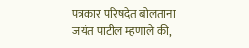पत्रकार परिषदेत बोलताना जयंत पाटील म्हणाले की,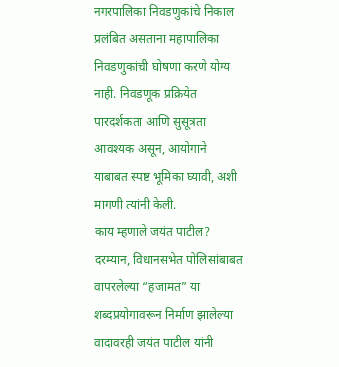नगरपालिका निवडणुकांचे निकाल प्रलंबित असताना महापालिका निवडणुकांची घोषणा करणे योग्य नाही. निवडणूक प्रक्रियेत पारदर्शकता आणि सुसूत्रता आवश्यक असून, आयोगाने याबाबत स्पष्ट भूमिका घ्यावी, अशी मागणी त्यांनी केली.
काय म्हणाले जयंत पाटील?
दरम्यान, विधानसभेत पोलिसांबाबत वापरलेल्या “हजामत” या शब्दप्रयोगावरून निर्माण झालेल्या वादावरही जयंत पाटील यांनी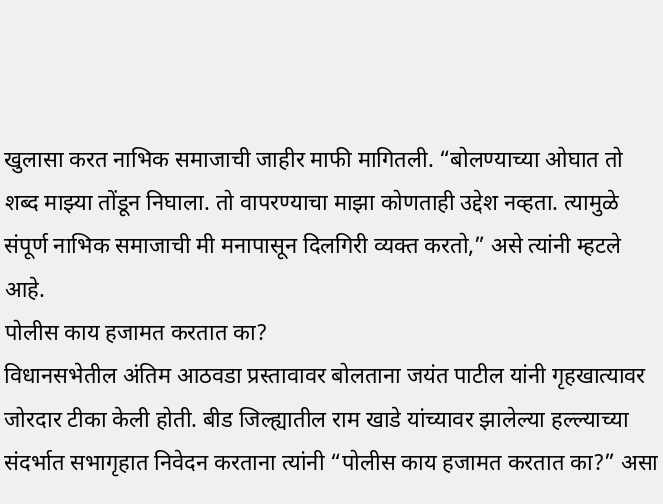खुलासा करत नाभिक समाजाची जाहीर माफी मागितली. “बोलण्याच्या ओघात तो शब्द माझ्या तोंडून निघाला. तो वापरण्याचा माझा कोणताही उद्देश नव्हता. त्यामुळे संपूर्ण नाभिक समाजाची मी मनापासून दिलगिरी व्यक्त करतो,” असे त्यांनी म्हटले आहे.
पोलीस काय हजामत करतात का?
विधानसभेतील अंतिम आठवडा प्रस्तावावर बोलताना जयंत पाटील यांनी गृहखात्यावर जोरदार टीका केली होती. बीड जिल्ह्यातील राम खाडे यांच्यावर झालेल्या हल्ल्याच्या संदर्भात सभागृहात निवेदन करताना त्यांनी “पोलीस काय हजामत करतात का?” असा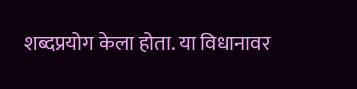शब्दप्रयोग केला होता. या विधानावर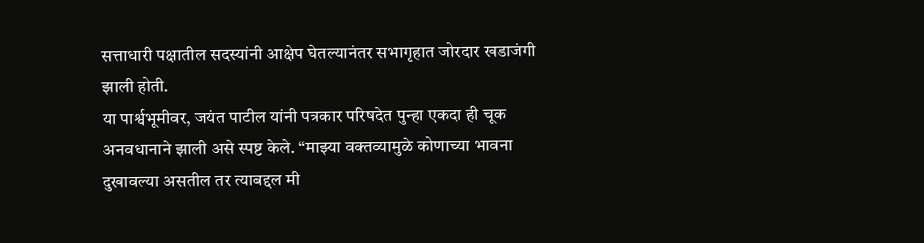सत्ताधारी पक्षातील सदस्यांनी आक्षेप घेतल्यानंतर सभागृहात जोरदार खडाजंगी झाली होती.
या पार्श्वभूमीवर, जयंत पाटील यांनी पत्रकार परिषदेत पुन्हा एकदा ही चूक अनवधानाने झाली असे स्पष्ट केले. “माझ्या वक्तव्यामुळे कोणाच्या भावना दुखावल्या असतील तर त्याबद्दल मी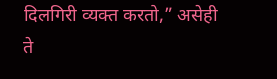दिलगिरी व्यक्त करतो,” असेही ते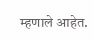म्हणाले आहेत.